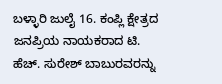ಬಳ್ಳಾರಿ ಜುಲೈ 16. ಕಂಪ್ಲಿ ಕ್ಷೇತ್ರದ ಜನಪ್ರಿಯ ನಾಯಕರಾದ ಟಿ. ಹೆಚ್. ಸುರೇಶ್ ಬಾಬುರವರನ್ನು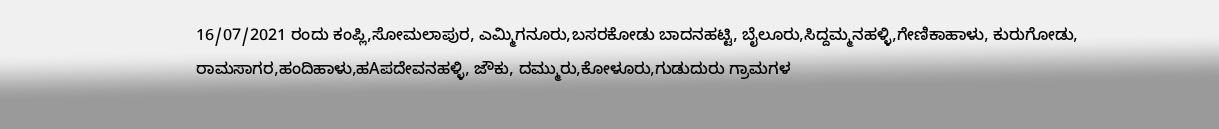16/07/2021 ರಂದು ಕಂಪ್ಲಿ,ಸೋಮಲಾಪುರ, ಎಮ್ಮಿಗನೂರು,ಬಸರಕೋಡು ಬಾದನಹಟ್ಟಿ, ಬೈಲೂರು,ಸಿದ್ದಮ್ಮನಹಳ್ಳಿ,ಗೇಣಿಕಾಹಾಳು, ಕುರುಗೋಡು, ರಾಮಸಾಗರ,ಹಂದಿಹಾಳು,ಹAಪದೇವನಹಳ್ಳಿ, ಜೌಕು, ದಮ್ಮುರು,ಕೋಳೂರು,ಗುಡುದುರು ಗ್ರಾಮಗಳ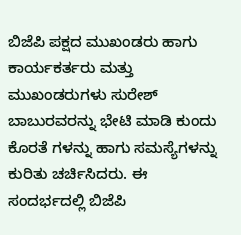ಬಿಜೆಪಿ ಪಕ್ಷದ ಮುಖಂಡರು ಹಾಗು ಕಾರ್ಯಕರ್ತರು ಮತ್ತು ಮುಖಂಡರುಗಳು ಸುರೇಶ್ ಬಾಬುರವರನ್ನು ಭೇಟಿ ಮಾಡಿ ಕುಂದು ಕೊರತೆ ಗಳನ್ನು ಹಾಗು ಸಮಸ್ಯೆಗಳನ್ನು ಕುರಿತು ಚರ್ಚಿಸಿದರು. ಈ ಸಂದರ್ಭದಲ್ಲಿ ಬಿಜೆಪಿ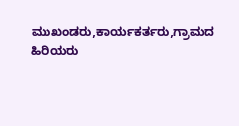ಮುಖಂಡರು,ಕಾರ್ಯಕರ್ತರು,ಗ್ರಾಮದ ಹಿರಿಯರು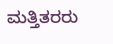ಮತ್ತಿತರರು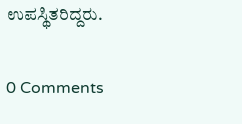ಉಪಸ್ಥಿತರಿದ್ದರು.

0 Comments